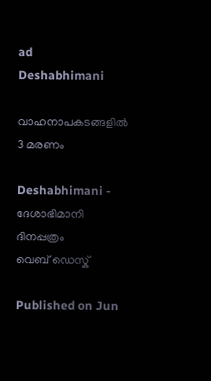ad
Deshabhimani

വാഹനാപകടങ്ങളിൽ 3 മരണം

Deshabhimani - ദേശാഭിമാനി ദിനപ്പത്രം
വെബ് ഡെസ്ക്

Published on Jun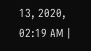13, 2020, 02:19 AM |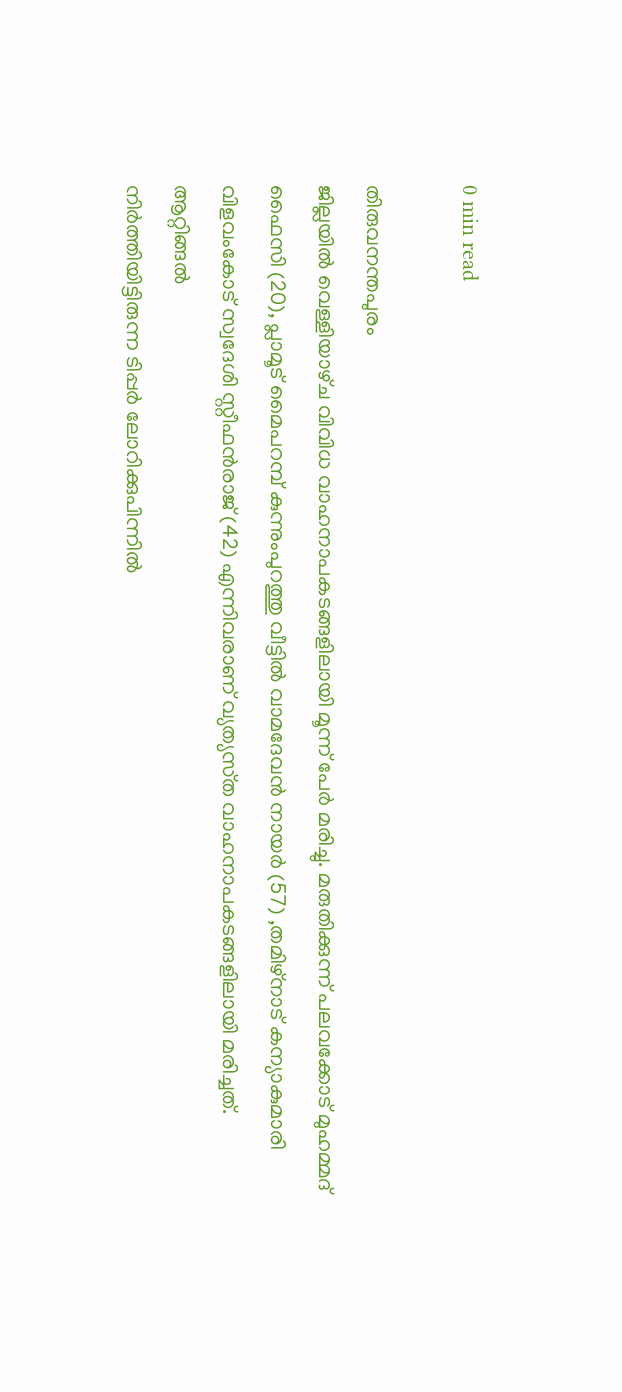0 min read

തിരുവനന്തപുരം
ജില്ലയിൽ വെള്ളിയാഴ്‌ച വിവിധ വാഹനാപകടങ്ങളിലായി മൂന്ന്‌ പേർ മരിച്ചു. മരുതിക്കുന്ന് പലവക്കോട് മുഹമ്മദ്‌ ഫൈസി (20), പ്ലാമൂട് മൈപറമ്പ് കുന്നുംപുറത്തു വീട്ടിൽ വാമദേവൻ നായർ (57) ,തമിഴ്‌നാട് കന്യാകുമാരി വിളവംകോട് സ്വദേശി സ്റ്റീഫന്‍രാജ് (42) എന്നിവരാണ്‌ വ്യത്യസ്‌ത വാഹനാപകടങ്ങളിലായി മരിച്ചത്‌.
ആറ്റിങ്ങല്‍
നിര്‍ത്തിയിട്ടിരുന്ന ടിപ്പര്‍ ലോറിക്കുപിന്നില്‍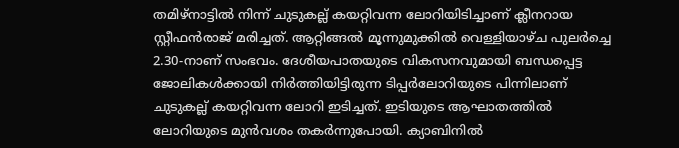തമിഴ്‌നാട്ടില്‍ നിന്ന് ചുടുകല്ല് കയറ്റിവന്ന ലോറിയിടിച്ചാണ്‌ ക്ലീനറായ സ്റ്റീഫൻരാജ്‌ മരിച്ചത്‌. ആറ്റിങ്ങല്‍ മൂന്നുമുക്കില്‍ വെള്ളിയാഴ്ച പുലർച്ചെ 2.30-നാണ് സംഭവം. ദേശീയപാതയുടെ വികസനവുമായി ബന്ധപ്പെട്ട ജോലികള്‍ക്കായി നിര്‍ത്തിയിട്ടിരുന്ന ടിപ്പര്‍ലോറിയുടെ പിന്നിലാണ് ചുടുകല്ല് കയറ്റിവന്ന ലോറി ഇടിച്ചത്. ഇടിയുടെ ആഘാതത്തില്‍ ലോറിയുടെ മുന്‍വശം തകര്‍ന്നുപോയി. ക്യാബിനില്‍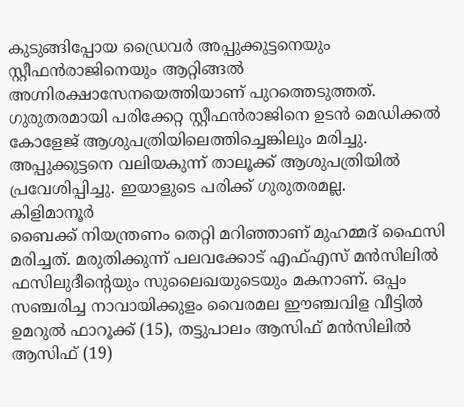കുടുങ്ങിപ്പോയ ഡ്രൈവര്‍ അപ്പുക്കുട്ടനെയും സ്റ്റീഫന്‍രാജിനെയും ആറ്റിങ്ങല്‍ അഗ്നിരക്ഷാസേനയെത്തിയാണ് പുറത്തെടുത്തത്. ഗുരുതരമായി പരിക്കേറ്റ സ്റ്റീഫന്‍രാജിനെ ഉടന്‍ മെഡിക്കല്‍ കോളേജ്‌ ആശുപത്രിയിലെത്തിച്ചെങ്കിലും മരിച്ചു. അപ്പുക്കുട്ടനെ വലിയകുന്ന് താലൂക്ക്‌ ആശുപത്രിയില്‍ പ്രവേശിപ്പിച്ചു. ഇയാളുടെ പരിക്ക് ഗുരുതരമല്ല.
കിളിമാനൂർ
ബൈക്ക് നിയന്ത്രണം തെറ്റി മറിഞ്ഞാണ്‌ മുഹമ്മദ്‌ ഫൈസി മരിച്ചത്‌. മരുതിക്കുന്ന് പലവക്കോട് എഫ്എസ് മൻസിലിൽ ഫസിലുദീന്റെയും സുലൈഖയുടെയും മകനാണ്‌. ഒപ്പം സഞ്ചരിച്ച നാവായിക്കുളം വൈരമല ഈഞ്ചവിള വീട്ടിൽ ഉമറുൽ ഫാറൂക്ക് (15), തട്ടുപാലം ആസിഫ് മൻസിലിൽ ആസിഫ് (19)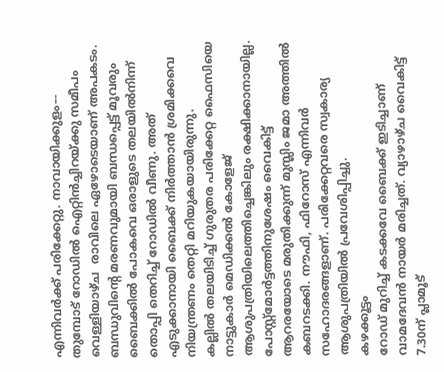എന്നിവർക്ക്‌ പരിക്കേറ്റു. നാവായിക്കുളം–- തുമ്പോട് റോഡിൽ ഐറ്റിൻച്ചിറയ്ക്കു സമീപം വെള്ളിയാഴ്ച  രാവിലെ ഏഴോടെയാണ്‌ അപകടം. ബന്ധുവിന്റെ മരണവുമായി ബന്ധപ്പെട്ട് മൂവരും ബൈക്കിൽ പോകവെ ഒരാളുടെ തലയിൽനിന്ന് തൊപ്പി തെറിച്ച്‌ റോഡിൽ വീണു. അത്‌ എടുക്കാനായി ബൈക്ക് നിർത്താൻ ശ്രമിക്കവെ നിയന്ത്രണം തെറ്റി മറിയുകയായിരുന്നു.
കല്ലിൽ തലയിടിച്ച് ഗുരുതര പരിക്കേറ്റ ഫൈസിയെ നാട്ടുകാർ മെഡിക്കൽ കോളേജ് ആശുപത്രിയിലെത്തിച്ചെങ്കിലും രക്ഷിക്കാനായില്ല. പോസ്റ്റ്മോർട്ടത്തിനുശേഷം വൈകിട്ട് ആറരയോടെ മരുതിക്കുന്ന് മുസ്ലിം ജമാ അത്തിൽ കബറടക്കി. നൗഫി, ഫിറോസ്‌ എന്നിവർ സഹോദരങ്ങളാണ്. പരിക്കേറ്റവരെ സ്വകാര്യ ആശുപത്രിയിൽ പ്രവേശിപ്പിച്ചു.
കഴക്കൂട്ടം
റോഡ് മുറിച്ച് കടക്കവേ‌ ബൈക്ക് ഇടിച്ചാണ്‌ വാമദേവൻ നായർ മരിച്ചത്‌. വ്യാഴാഴ്ച വൈകിട്ട് 7.30ന്‌ പ്ലാമൂട്‌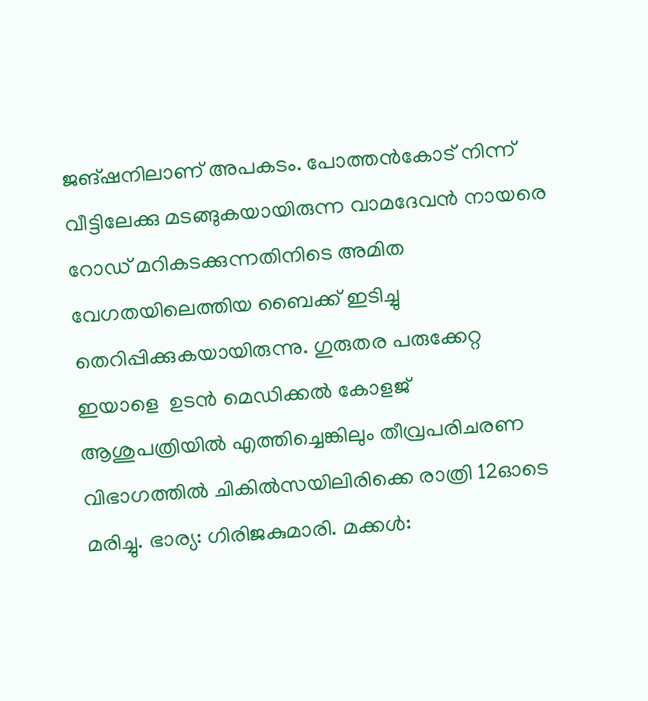ജങ്‌ഷനിലാണ്‌ അപകടം. പോത്തൻകോട് നിന്ന്‌ വീട്ടിലേക്കു മടങ്ങുകയായിരുന്ന വാമദേവൻ നായരെ റോഡ്‌ മറികടക്കുന്നതിനിടെ അമിത വേഗതയിലെത്തിയ ബൈക്ക് ഇടിച്ചു തെറിപ്പിക്കുകയായിരുന്നു. ഗുരുതര പരുക്കേറ്റ ഇയാളെ  ഉടൻ മെഡിക്കൽ കോളജ് ആശുപത്രിയിൽ എത്തിച്ചെങ്കിലും തീവ്രപരിചരണ വിഭാഗത്തിൽ ചികിൽസയിലിരിക്കെ രാത്രി 12ഓടെ മരിച്ചു. ഭാര്യ: ഗിരിജകുമാരി. മക്കൾ: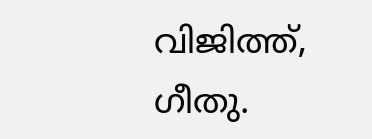വിജിത്ത്, ഗീതു.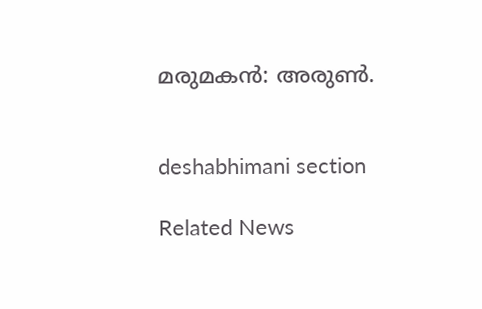മരുമകൻ: അരുൺ.


deshabhimani section

Related News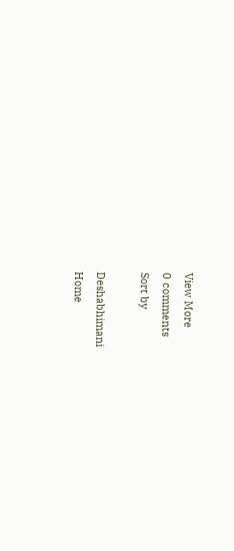View More
0 comments
Sort by

Deshabhimani
Home